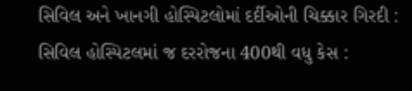સિવિલ અને ખાનગી હોસ્પિટલોમાં દર્દીઓની ચિક્કાર ગિરદી : સિવિલ હોસ્પિટલમાં જ દરરોજના 400થી વધુ કેસ :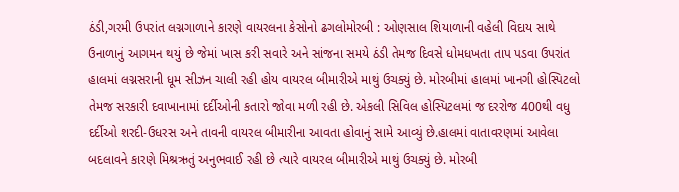ઠંડી,ગરમી ઉપરાંત લગ્નગાળાને કારણે વાયરલના કેસોનો ઢગલોમોરબી : ઓણસાલ શિયાળાની વહેલી વિદાય સાથે ઉનાળાનું આગમન થયું છે જેમાં ખાસ કરી સવારે અને સાંજના સમયે ઠંડી તેમજ દિવસે ધોમધખતા તાપ પડવા ઉપરાંત હાલમાં લગ્નસરાની ધૂમ સીઝન ચાલી રહી હોય વાયરલ બીમારીએ માથું ઉચક્યું છે. મોરબીમાં હાલમાં ખાનગી હોસ્પિટલો તેમજ સરકારી દવાખાનામાં દર્દીઓની કતારો જોવા મળી રહી છે. એકલી સિવિલ હોસ્પિટલમાં જ દરરોજ 400થી વધુ દર્દીઓ શરદી-ઉધરસ અને તાવની વાયરલ બીમારીના આવતા હોવાનું સામે આવ્યું છે.હાલમાં વાતાવરણમાં આવેલા બદલાવને કારણે મિશ્રઋતું અનુભવાઈ રહી છે ત્યારે વાયરલ બીમારીએ માથું ઉચક્યું છે. મોરબી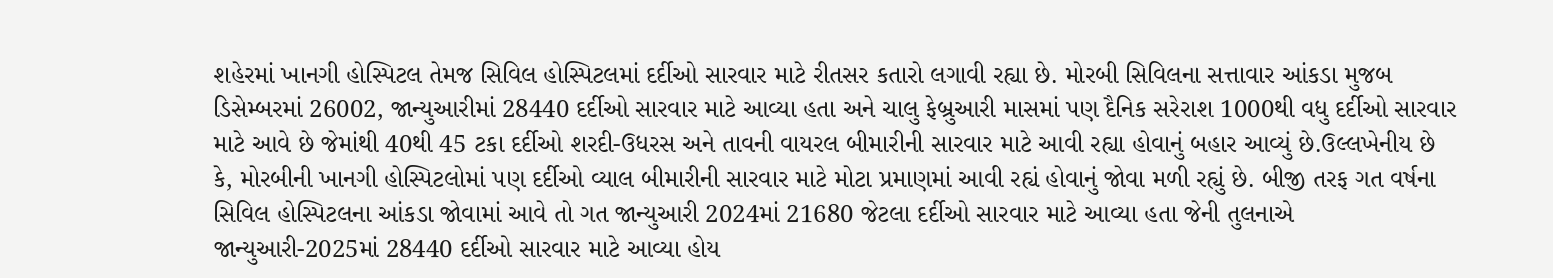શહેરમાં ખાનગી હોસ્પિટલ તેમજ સિવિલ હોસ્પિટલમાં દર્દીઓ સારવાર માટે રીતસર કતારો લગાવી રહ્યા છે. મોરબી સિવિલના સત્તાવાર આંકડા મુજબ ડિસેમ્બરમાં 26002, જાન્યુઆરીમાં 28440 દર્દીઓ સારવાર માટે આવ્યા હતા અને ચાલુ ફેબ્રુઆરી માસમાં પણ દૈનિક સરેરાશ 1000થી વધુ દર્દીઓ સારવાર માટે આવે છે જેમાંથી 40થી 45 ટકા દર્દીઓ શરદી-ઉધરસ અને તાવની વાયરલ બીમારીની સારવાર માટે આવી રહ્યા હોવાનું બહાર આવ્યું છે.ઉલ્લખેનીય છે કે, મોરબીની ખાનગી હોસ્પિટલોમાં પણ દર્દીઓ વ્યાલ બીમારીની સારવાર માટે મોટા પ્રમાણમાં આવી રહ્યં હોવાનું જોવા મળી રહ્યું છે. બીજી તરફ ગત વર્ષના સિવિલ હોસ્પિટલના આંકડા જોવામાં આવે તો ગત જાન્યુઆરી 2024માં 21680 જેટલા દર્દીઓ સારવાર માટે આવ્યા હતા જેની તુલનાએ જાન્યુઆરી-2025માં 28440 દર્દીઓ સારવાર માટે આવ્યા હોય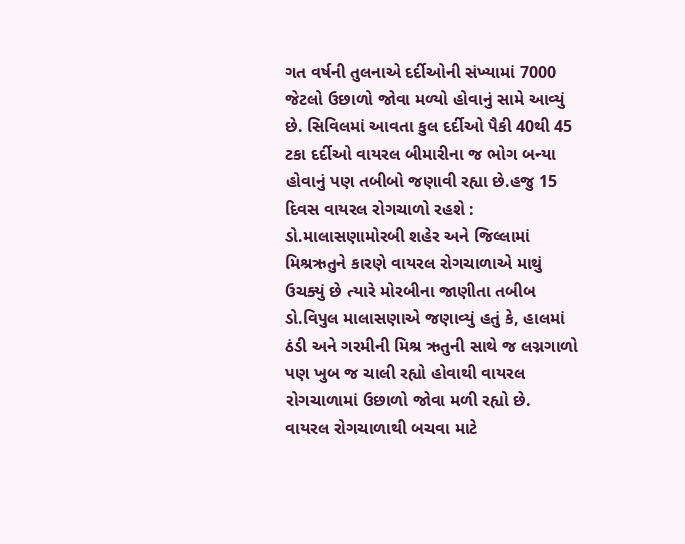ગત વર્ષની તુલનાએ દર્દીઓની સંખ્યામાં 7000 જેટલો ઉછાળો જોવા મળ્યો હોવાનું સામે આવ્યું છે. સિવિલમાં આવતા કુલ દર્દીઓ પૈકી 40થી 45 ટકા દર્દીઓ વાયરલ બીમારીના જ ભોગ બન્યા હોવાનું પણ તબીબો જણાવી રહ્યા છે.હજુ 15 દિવસ વાયરલ રોગચાળો રહશે : ડો.માલાસણામોરબી શહેર અને જિલ્લામાં મિશ્રઋતુને કારણે વાયરલ રોગચાળાએ માથું ઉચક્યું છે ત્યારે મોરબીના જાણીતા તબીબ ડો.વિપુલ માલાસણાએ જણાવ્યું હતું કે, હાલમાં ઠંડી અને ગરમીની મિશ્ર ઋતુની સાથે જ લગ્નગાળો પણ ખુબ જ ચાલી રહ્યો હોવાથી વાયરલ રોગચાળામાં ઉછાળો જોવા મળી રહ્યો છે. વાયરલ રોગચાળાથી બચવા માટે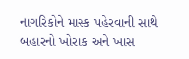નાગરિકોને માસ્ક પહેરવાની સાથે બહારનો ખોરાક અને ખાસ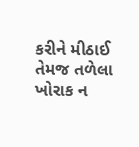કરીને મીઠાઈ તેમજ તળેલા ખોરાક ન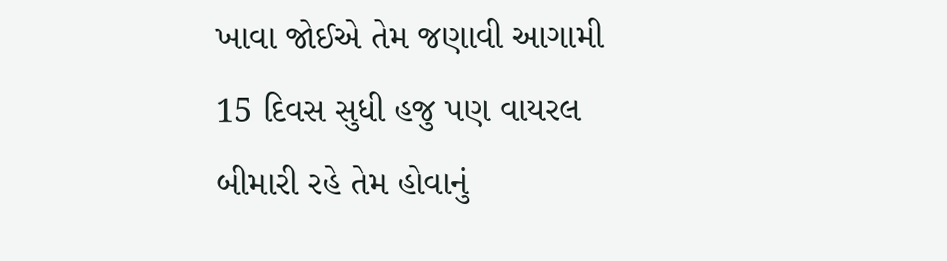ખાવા જોઈએ તેમ જણાવી આગામી 15 દિવસ સુધી હજુ પણ વાયરલ બીમારી રહે તેમ હોવાનું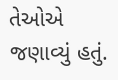તેઓએ જણાવ્યું હતું.